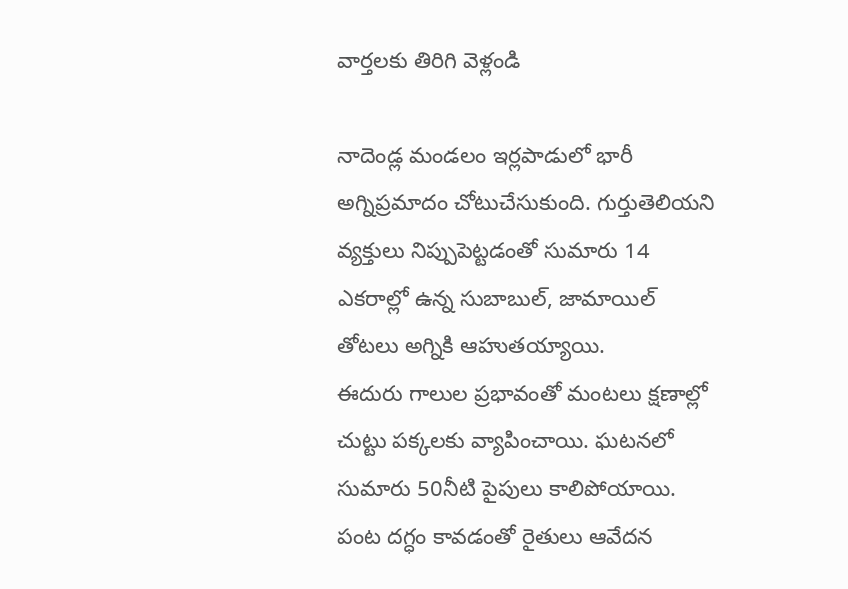వార్తలకు తిరిగి వెళ్లండి

నాదెండ్ల మండలం ఇర్లపాడులో భారీ అగ్నిప్రమాదం చోటుచేసుకుంది. గుర్తుతెలియని వ్యక్తులు నిప్పుపెట్టడంతో సుమారు 14 ఎకరాల్లో ఉన్న సుబాబుల్, జామాయిల్ తోటలు అగ్నికి ఆహుతయ్యాయి.
ఈదురు గాలుల ప్రభావంతో మంటలు క్షణాల్లో చుట్టు పక్కలకు వ్యాపించాయి. ఘటనలో సుమారు 50నీటి పైపులు కాలిపోయాయి. పంట దగ్ధం కావడంతో రైతులు ఆవేదన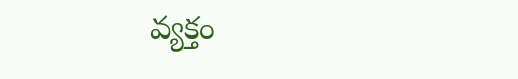వ్యక్తం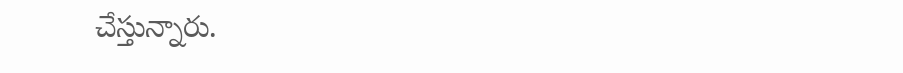చేస్తున్నారు.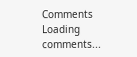Comments
Loading comments...